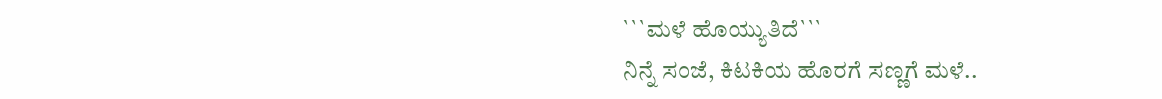```ಮಳೆ ಹೊಯ್ಯುತಿದೆ```
ನಿನ್ನೆ ಸಂಜೆ, ಕಿಟಕಿಯ ಹೊರಗೆ ಸಣ್ಣಗೆ ಮಳೆ..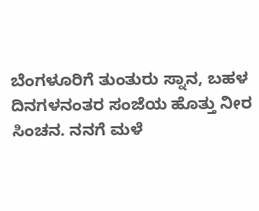ಬೆಂಗಳೂರಿಗೆ ತುಂತುರು ಸ್ನಾನ, ಬಹಳ ದಿನಗಳನಂತರ ಸಂಜೆಯ ಹೊತ್ತು ನೀರ ಸಿಂಚನ. ನನಗೆ ಮಳೆ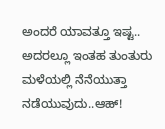ಅಂದರೆ ಯಾವತ್ತೂ ಇಷ್ಟ.. ಅದರಲ್ಲೂ ಇಂತಹ ತುಂತುರು ಮಳೆಯಲ್ಲಿ ನೆನೆಯುತ್ತಾ ನಡೆಯುವುದು..ಆಹ್!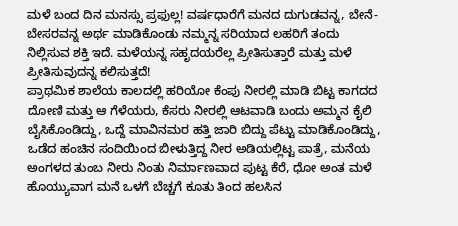ಮಳೆ ಬಂದ ದಿನ ಮನಸ್ಸು ಪ್ರಫುಲ್ಲ! ವರ್ಷಧಾರೆಗೆ ಮನದ ದುಗುಡವನ್ನ, ಬೇನೆ- ಬೇಸರವನ್ನ ಅರ್ಥ ಮಾಡಿಕೊಂಡು ನಮ್ಮನ್ನ ಸರಿಯಾದ ಲಹರಿಗೆ ತಂದು ನಿಲ್ಲಿಸುವ ಶಕ್ತಿ ಇದೆ. ಮಳೆಯನ್ನ ಸಹೃದಯರೆಲ್ಲ ಪ್ರೀತಿಸುತ್ತಾರೆ ಮತ್ತು ಮಳೆ ಪ್ರೀತಿಸುವುದನ್ನ ಕಲಿಸುತ್ತದೆ!
ಪ್ರಾಥಮಿಕ ಶಾಲೆಯ ಕಾಲದಲ್ಲಿ ಹರಿಯೋ ಕೆಂಪು ನೀರಲ್ಲಿ ಮಾಡಿ ಬಿಟ್ಟ ಕಾಗದದ ದೋಣಿ ಮತ್ತು ಆ ಗೆಳೆಯರು, ಕೆಸರು ನೀರಲ್ಲಿ ಆಟವಾಡಿ ಬಂದು ಅಮ್ಮನ ಕೈಲಿ ಬೈಸಿಕೊಂಡಿದ್ದು, ಒದ್ದೆ ಮಾವಿನಮರ ಹತ್ತಿ ಜಾರಿ ಬಿದ್ದು ಪೆಟ್ಟು ಮಾಡಿಕೊಂಡಿದ್ದು, ಒಡೆದ ಹಂಚಿನ ಸಂದಿಯಿಂದ ಬೀಳುತ್ತಿದ್ದ ನೀರ ಅಡಿಯಲ್ಲಿಟ್ಟ ಪಾತ್ರೆ, ಮನೆಯ ಅಂಗಳದ ತುಂಬ ನೀರು ನಿಂತು ನಿರ್ಮಾಣವಾದ ಪುಟ್ಟ ಕೆರೆ, ಧೋ ಅಂತ ಮಳೆ ಹೊಯ್ಯುವಾಗ ಮನೆ ಒಳಗೆ ಬೆಚ್ಚಗೆ ಕೂತು ತಿಂದ ಹಲಸಿನ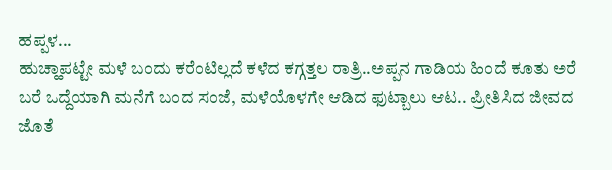ಹಪ್ಪಳ...
ಹುಚ್ಹಾಪಟ್ಟೇ ಮಳೆ ಬಂದು ಕರೆಂಟಿಲ್ಲದೆ ಕಳೆದ ಕಗ್ಗತ್ತಲ ರಾತ್ರಿ..ಅಪ್ಪನ ಗಾಡಿಯ ಹಿಂದೆ ಕೂತು ಅರೆ ಬರೆ ಒದ್ದೆಯಾಗಿ ಮನೆಗೆ ಬಂದ ಸಂಜೆ, ಮಳೆಯೊಳಗೇ ಆಡಿದ ಫುಟ್ಬಾಲು ಆಟ.. ಪ್ರೀತಿಸಿದ ಜೀವದ ಜೊತೆ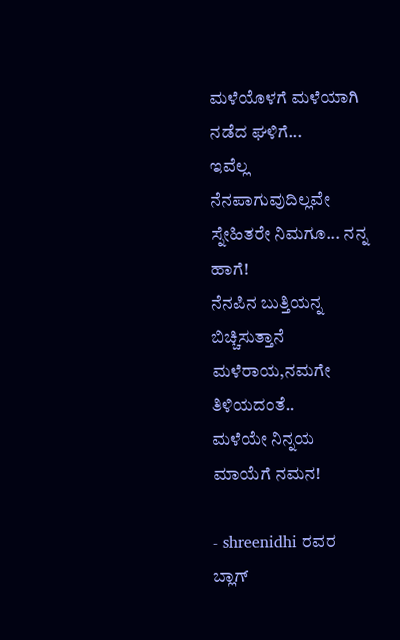ಮಳೆಯೊಳಗೆ ಮಳೆಯಾಗಿ ನಡೆದ ಘಳಿಗೆ...
ಇವೆಲ್ಲ ನೆನಪಾಗುವುದಿಲ್ಲವೇ ಸ್ನೇಹಿತರೇ ನಿಮಗೂ... ನನ್ನ ಹಾಗೆ!
ನೆನಪಿನ ಬುತ್ತಿಯನ್ನ ಬಿಚ್ಚಿಸುತ್ತಾನೆ ಮಳೆರಾಯ,ನಮಗೇ ತಿಳಿಯದಂತೆ..
ಮಳೆಯೇ ನಿನ್ನಯ ಮಾಯೆಗೆ ನಮನ!

- shreenidhi ರವರ ಬ್ಲಾಗ್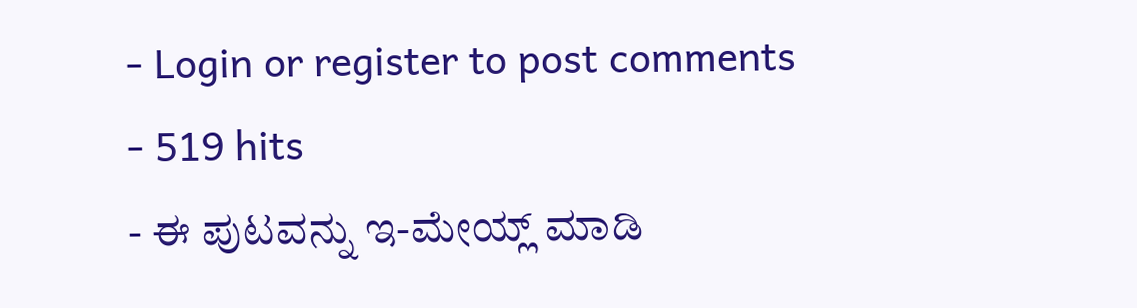- Login or register to post comments
- 519 hits
- ಈ ಪುಟವನ್ನು ಇ-ಮೇಯ್ಲ್ ಮಾಡಿ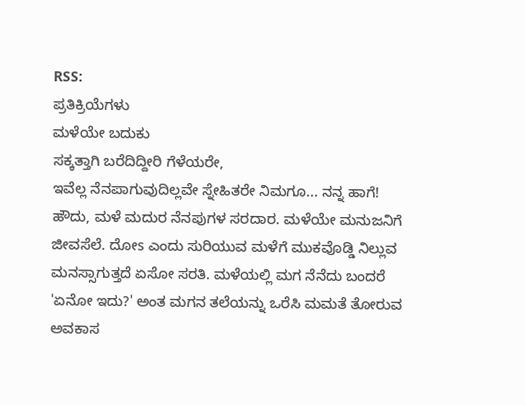RSS:
ಪ್ರತಿಕ್ರಿಯೆಗಳು
ಮಳೆಯೇ ಬದುಕು
ಸಕ್ಕತ್ತಾಗಿ ಬರೆದಿದ್ದೀರಿ ಗೆಳೆಯರೇ,
ಇವೆಲ್ಲ ನೆನಪಾಗುವುದಿಲ್ಲವೇ ಸ್ನೇಹಿತರೇ ನಿಮಗೂ... ನನ್ನ ಹಾಗೆ!
ಹೌದು, ಮಳೆ ಮದುರ ನೆನಪುಗಳ ಸರದಾರ. ಮಳೆಯೇ ಮನುಜನಿಗೆ ಜೀವಸೆಲೆ. ದೋs ಎಂದು ಸುರಿಯುವ ಮಳೆಗೆ ಮುಕವೊಡ್ಡಿ ನಿಲ್ಲುವ ಮನಸ್ಸಾಗುತ್ತದೆ ಏಸೋ ಸರತಿ. ಮಳೆಯಲ್ಲಿ ಮಗ ನೆನೆದು ಬಂದರೆ 'ಏನೋ ಇದು?' ಅಂತ ಮಗನ ತಲೆಯನ್ನು ಒರೆಸಿ ಮಮತೆ ತೋರುವ ಅವಕಾಸ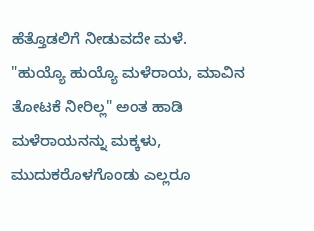ಹೆತ್ತೊಡಲಿಗೆ ನೀಡುವದೇ ಮಳೆ. "ಹುಯ್ಯೊ ಹುಯ್ಯೊ ಮಳೆರಾಯ, ಮಾವಿನ ತೋಟಕೆ ನೀರಿಲ್ಲ" ಅಂತ ಹಾಡಿ ಮಳೆರಾಯನನ್ನು ಮಕ್ಕಳು, ಮುದುಕರೊಳಗೊಂಡು ಎಲ್ಲರೂ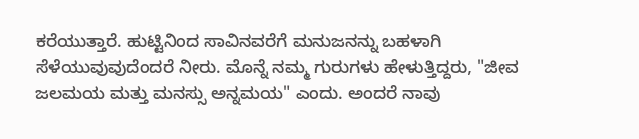ಕರೆಯುತ್ತಾರೆ. ಹುಟ್ಟಿನಿಂದ ಸಾವಿನವರೆಗೆ ಮನುಜನನ್ನು ಬಹಳಾಗಿ ಸೆಳೆಯುವುವುದೆಂದರೆ ನೀರು. ಮೊನ್ನೆ ನಮ್ಮ ಗುರುಗಳು ಹೇಳುತ್ತಿದ್ದರು, "ಜೀವ ಜಲಮಯ ಮತ್ತು ಮನಸ್ಸು ಅನ್ನಮಯ" ಎಂದು. ಅಂದರೆ ನಾವು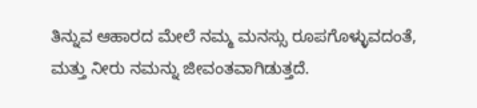ತಿನ್ನುವ ಆಹಾರದ ಮೇಲೆ ನಮ್ಮ ಮನಸ್ಸು ರೂಪಗೊಳ್ಳುವದಂತೆ, ಮತ್ತು ನೀರು ನಮನ್ನು ಜೀವಂತವಾಗಿಡುತ್ತದೆ.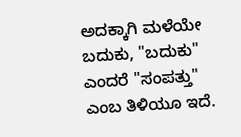ಅದಕ್ಕಾಗಿ ಮಳೆಯೇ ಬದುಕು, "ಬದುಕು" ಎಂದರೆ "ಸಂಪತ್ತು" ಎಂಬ ತಿಳಿಯೂ ಇದೆ.